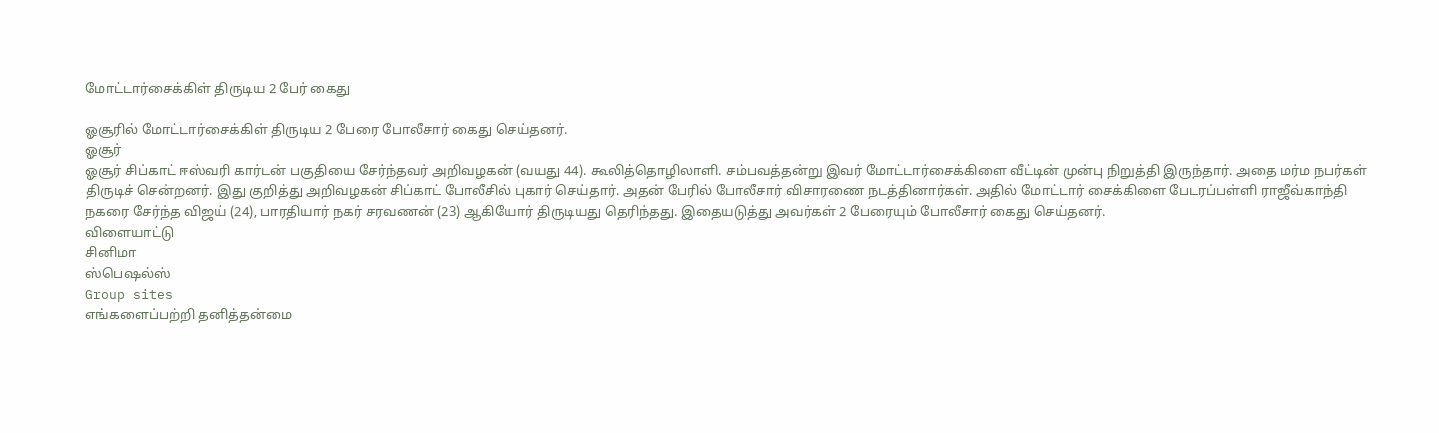மோட்டார்சைக்கிள் திருடிய 2 பேர் கைது

ஓசூரில் மோட்டார்சைக்கிள் திருடிய 2 பேரை போலீசார் கைது செய்தனர்.
ஓசூர்
ஓசூர் சிப்காட் ஈஸ்வரி கார்டன் பகுதியை சேர்ந்தவர் அறிவழகன் (வயது 44). கூலித்தொழிலாளி. சம்பவத்தன்று இவர் மோட்டார்சைக்கிளை வீட்டின் முன்பு நிறுத்தி இருந்தார். அதை மர்ம நபர்கள் திருடிச் சென்றனர். இது குறித்து அறிவழகன் சிப்காட் போலீசில் புகார் செய்தார். அதன் பேரில் போலீசார் விசாரணை நடத்தினார்கள். அதில் மோட்டார் சைக்கிளை பேடரப்பள்ளி ராஜீவ்காந்தி நகரை சேர்ந்த விஜய் (24), பாரதியார் நகர் சரவணன் (23) ஆகியோர் திருடியது தெரிந்தது. இதையடுத்து அவர்கள் 2 பேரையும் போலீசார் கைது செய்தனர்.
விளையாட்டு
சினிமா
ஸ்பெஷல்ஸ்
Group sites
எங்களைப்பற்றி தனித்தன்மை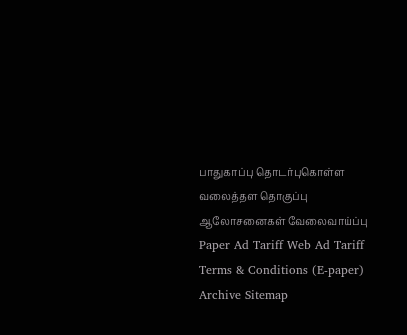பாதுகாப்பு தொடர்புகொள்ள வலைத்தள தொகுப்பு ஆலோசனைகள் வேலைவாய்ப்பு
Paper Ad Tariff Web Ad Tariff Terms & Conditions (E-paper) Archive Sitemap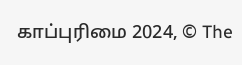காப்புரிமை 2024, © The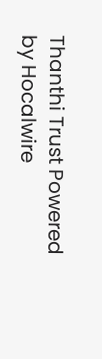Thanthi Trust Powered by Hocalwire